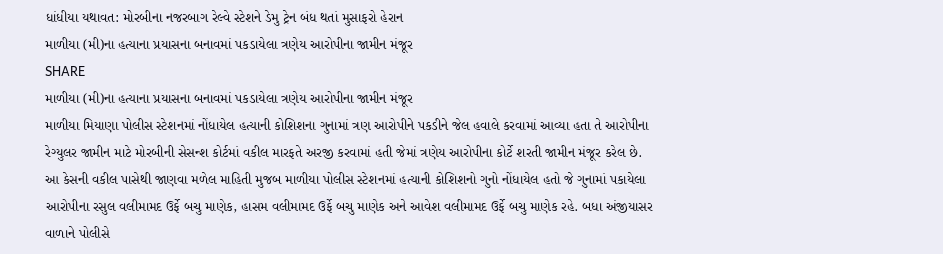ધાંધીયા યથાવત: મોરબીના નજરબાગ રેલ્વે સ્ટેશને ડેમુ ટ્રેન બંધ થતાં મુસાફરો હેરાન
માળીયા (મી)ના હત્યાના પ્રયાસના બનાવમાં પકડાયેલા ત્રણેય આરોપીના જામીન મંજૂર
SHARE
માળીયા (મી)ના હત્યાના પ્રયાસના બનાવમાં પકડાયેલા ત્રણેય આરોપીના જામીન મંજૂર
માળીયા મિયાણા પોલીસ સ્ટેશનમાં નોંધાયેલ હત્યાની કોશિશના ગુનામાં ત્રણ આરોપીને પકડીને જેલ હવાલે કરવામાં આવ્યા હતા તે આરોપીના રેગ્યુલર જામીન માટે મોરબીની સેસન્શ કોર્ટમાં વકીલ મારફતે અરજી કરવામાં હતી જેમાં ત્રણેય આરોપીના કોર્ટે શરતી જામીન મંજૂર કરેલ છે.
આ કેસની વકીલ પાસેથી જાણવા મળેલ માહિતી મુજબ માળીયા પોલીસ સ્ટેશનમાં હત્યાની કોશિશનો ગુનો નોંધાયેલ હતો જે ગુનામાં પકાયેલા આરોપીના રસુલ વલીમામદ ઉર્ફે બચુ માણેક, હાસમ વલીમામદ ઉર્ફે બચુ માણેક અને આવેશ વલીમામદ ઉર્ફે બચુ માણેક રહે. બધા અંજીયાસર વાળાને પોલીસે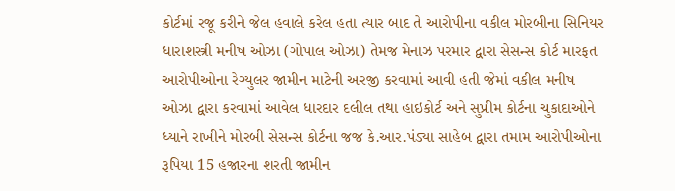કોર્ટમાં રજૂ કરીને જેલ હવાલે કરેલ હતા ત્યાર બાદ તે આરોપીના વકીલ મોરબીના સિનિયર ધારાશસ્ત્રી મનીષ ઓઝા (ગોપાલ ઓઝા) તેમજ મેનાઝ પરમાર દ્વારા સેસન્સ કોર્ટ મારફત આરોપીઓના રેગ્યુલર જામીન માટેની અરજી કરવામાં આવી હતી જેમાં વકીલ મનીષ ઓઝા દ્વારા કરવામાં આવેલ ધારદાર દલીલ તથા હાઇકોર્ટ અને સુપ્રીમ કોર્ટના ચુકાદાઓને ધ્યાને રાખીને મોરબી સેસન્સ કોર્ટના જજ કે.આર.પંડ્યા સાહેબ દ્વારા તમામ આરોપીઓના રૂપિયા 15 હજારના શરતી જામીન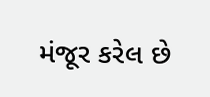મંજૂર કરેલ છે